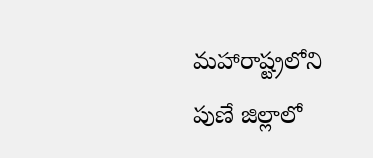మహారాష్ట్రలోని పుణే జిల్లాలో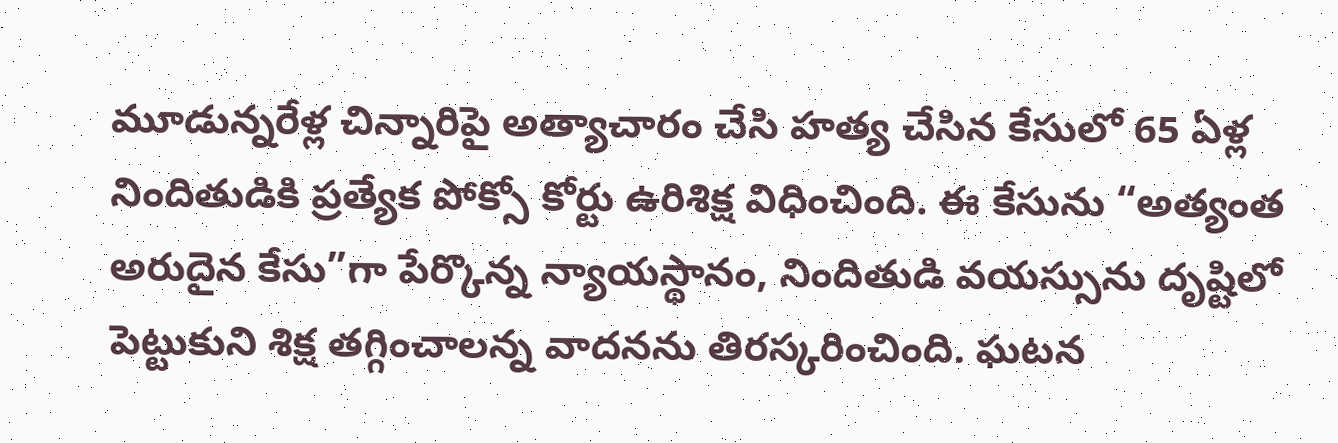మూడున్నరేళ్ల చిన్నారిపై అత్యాచారం చేసి హత్య చేసిన కేసులో 65 ఏళ్ల నిందితుడికి ప్రత్యేక పోక్సో కోర్టు ఉరిశిక్ష విధించింది. ఈ కేసును “అత్యంత అరుదైన కేసు”గా పేర్కొన్న న్యాయస్థానం, నిందితుడి వయస్సును దృష్టిలో పెట్టుకుని శిక్ష తగ్గించాలన్న వాదనను తిరస్కరించింది. ఘటన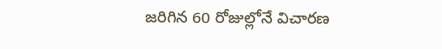జరిగిన 60 రోజుల్లోనే విచారణ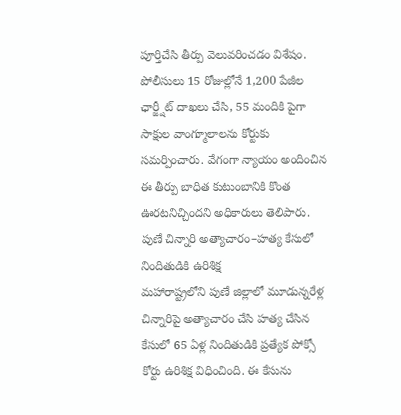పూర్తిచేసి తీర్పు వెలువరించడం విశేషం. పోలీసులు 15 రోజుల్లోనే 1,200 పేజీల ఛార్జ్షీట్ దాఖలు చేసి, 55 మందికి పైగా సాక్షుల వాంగ్మూలాలను కోర్టుకు సమర్పించారు. వేగంగా న్యాయం అందించిన ఈ తీర్పు బాధిత కుటుంబానికి కొంత ఊరటనిచ్చిందని అధికారులు తెలిపారు.
పుణే చిన్నారి అత్యాచారం–హత్య కేసులో నిందితుడికి ఉరిశిక్ష
మహారాష్ట్రలోని పుణే జిల్లాలో మూడున్నరేళ్ల చిన్నారిపై అత్యాచారం చేసి హత్య చేసిన కేసులో 65 ఏళ్ల నిందితుడికి ప్రత్యేక పోక్సో కోర్టు ఉరిశిక్ష విధించింది. ఈ కేసును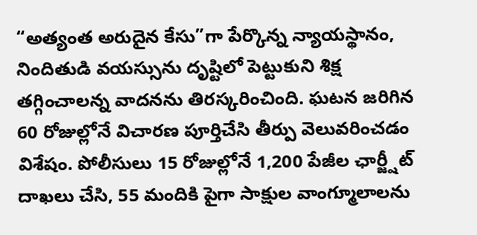“అత్యంత అరుదైన కేసు”గా పేర్కొన్న న్యాయస్థానం, నిందితుడి వయస్సును దృష్టిలో పెట్టుకుని శిక్ష తగ్గించాలన్న వాదనను తిరస్కరించింది. ఘటన జరిగిన 60 రోజుల్లోనే విచారణ పూర్తిచేసి తీర్పు వెలువరించడం విశేషం. పోలీసులు 15 రోజుల్లోనే 1,200 పేజీల ఛార్జ్షీట్ దాఖలు చేసి, 55 మందికి పైగా సాక్షుల వాంగ్మూలాలను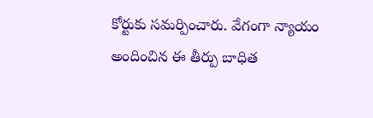కోర్టుకు సమర్పించారు. వేగంగా న్యాయం అందించిన ఈ తీర్పు బాధిత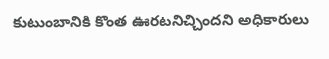కుటుంబానికి కొంత ఊరటనిచ్చిందని అధికారులు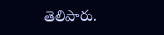తెలిపారు.